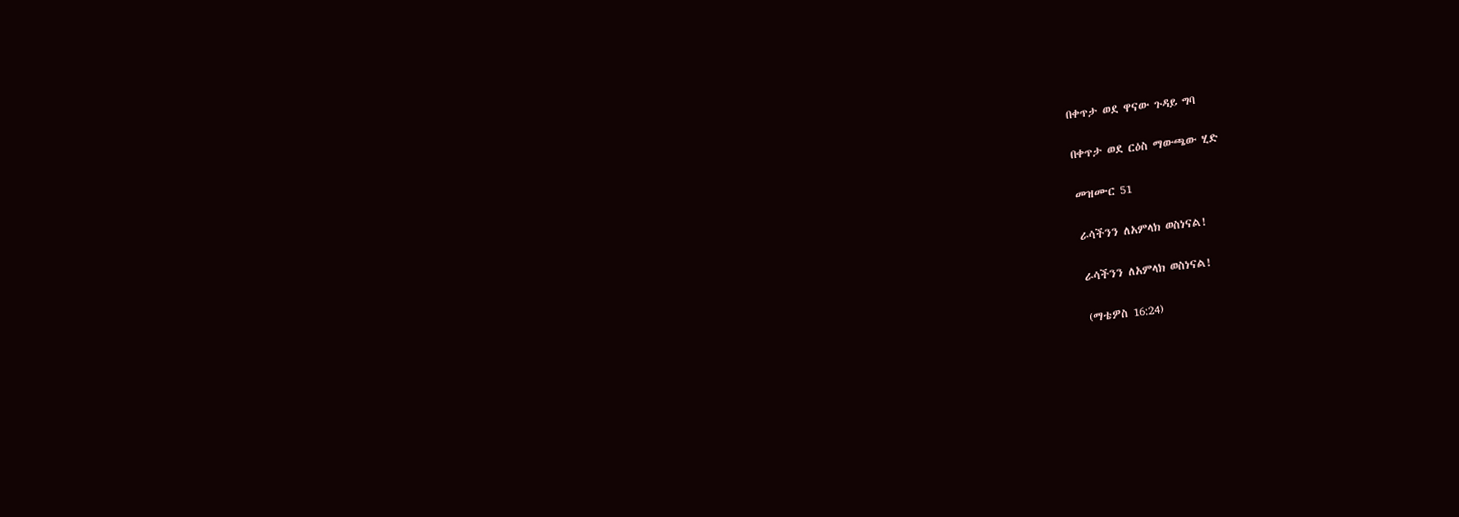በቀጥታ ወደ ዋናው ጉዳይ ግባ

በቀጥታ ወደ ርዕስ ማውጫው ሂድ

መዝሙር 51

ራሳችንን ለአምላክ ወስነናል!

ራሳችንን ለአምላክ ወስነናል!

(ማቴዎስ 16:24)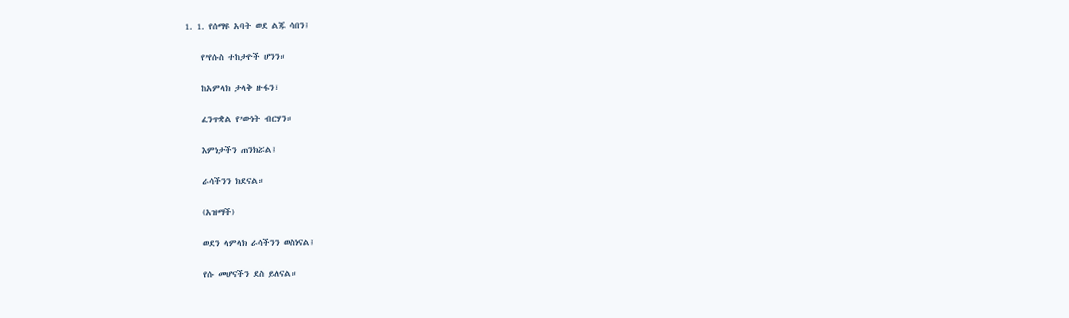1. 1. የሰማዩ አባት ወደ ልጁ ሳበን፤

    የ’የሱስ ተከታዮች ሆንን።

    ከአምላክ ታላቅ ዙፋን፣

    ፈንጥቋል የ’ውነት ብርሃን።

    እምነታችን ጠንክሯል፤

    ራሳችንን ክደናል።

    (አዝማች)

    ወደን ላምላክ ራሳችንን ወስነናል፤

    የሱ መሆናችን ደስ ይለናል።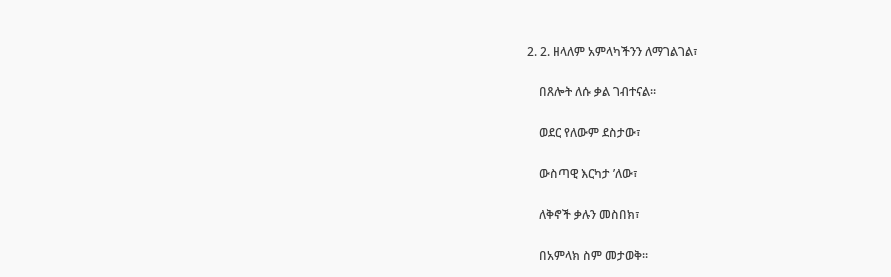2. 2. ዘላለም አምላካችንን ለማገልገል፣

    በጸሎት ለሱ ቃል ገብተናል።

    ወደር የለውም ደስታው፣

    ውስጣዊ እርካታ ’ለው፣

    ለቅኖች ቃሉን መስበክ፣

    በአምላክ ስም መታወቅ።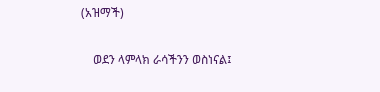(አዝማች)

    ወደን ላምላክ ራሳችንን ወስነናል፤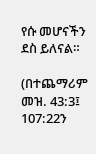የሱ መሆናችን ደስ ይለናል።

(በተጨማሪም መዝ. 43:3፤ 107:22ን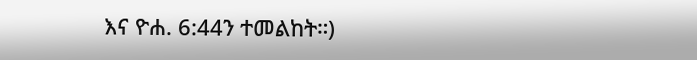እና ዮሐ. 6:44ን ተመልከት።)